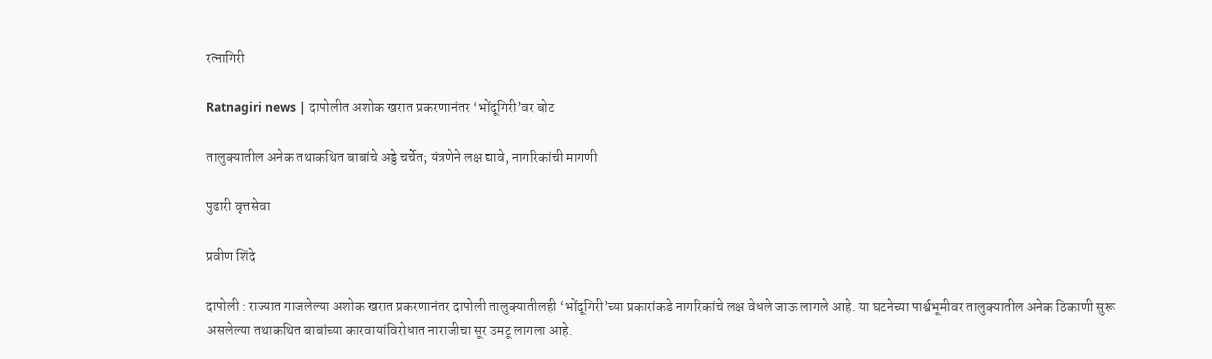रत्नागिरी

Ratnagiri news | दापोलीत अशोक खरात प्रकरणानंतर ‘भोंदूगिरी’वर बोट

तालुक्यातील अनेक तथाकथित बाबांचे अड्डे चर्चेत; यंत्रणेने लक्ष द्यावे, नागरिकांची मागणी

पुढारी वृत्तसेवा

प्रवीण शिंदे

दापोली : राज्यात गाजलेल्या अशोक खरात प्रकरणानंतर दापोली तालुक्यातीलही ‘भोंदूगिरी’च्या प्रकारांकडे नागरिकांचे लक्ष वेधले जाऊ लागले आहे. या घटनेच्या पार्श्वभूमीवर तालुक्यातील अनेक ठिकाणी सुरू असलेल्या तथाकथित बाबांच्या कारवायांविरोधात नाराजीचा सूर उमटू लागला आहे.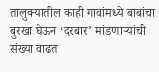तालुक्यातील काही गावांमध्ये बाबांचा बुरखा घेऊन ‘दरबार’ मांडणाऱ्यांची संख्या वाढत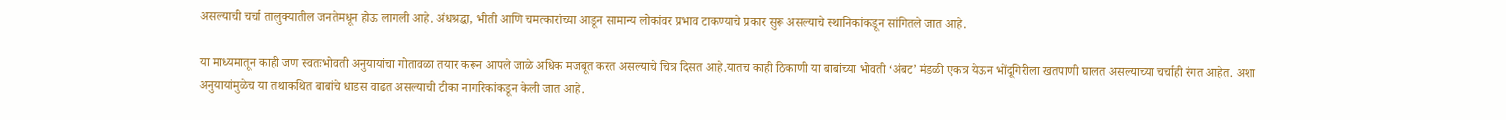असल्याची चर्चा तालुक्यातील जनतेमधून होऊ लागली आहे. अंधश्रद्धा, भीती आणि चमत्कारांच्या आडून सामान्य लोकांवर प्रभाव टाकण्याचे प्रकार सुरू असल्याचे स्थानिकांकडून सांगितले जात आहे.

या माध्यमातून काही जण स्वतःभोवती अनुयायांचा गोतावळा तयार करून आपले जाळे अधिक मजबूत करत असल्याचे चित्र दिसत आहे.यातच काही ठिकाणी या बाबांच्या भोवती ‘अंबट’ मंडळी एकत्र येऊन भोंदूगिरीला खतपाणी घालत असल्याच्या चर्चाही रंगत आहेत. अशा अनुयायांमुळेच या तथाकथित बाबांचे धाडस वाढत असल्याची टीका नागरिकांकडून केली जात आहे.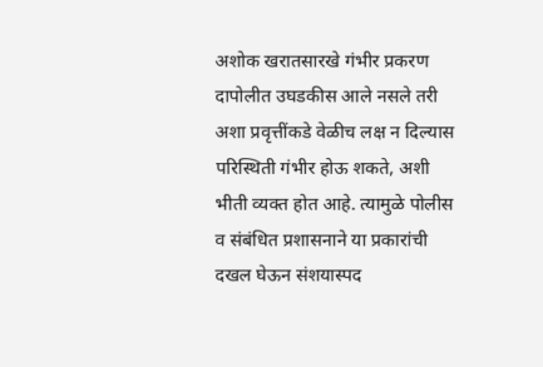अशोक खरातसारखे गंभीर प्रकरण दापोलीत उघडकीस आले नसले तरी अशा प्रवृत्तींकडे वेळीच लक्ष न दिल्यास परिस्थिती गंभीर होऊ शकते, अशी भीती व्यक्त होत आहे. त्यामुळे पोलीस व संबंधित प्रशासनाने या प्रकारांची दखल घेऊन संशयास्पद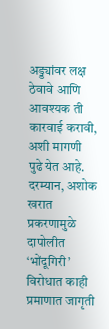अड्ड्यांवर लक्ष ठेवावे आणि आवश्यक ती कारवाई करावी, अशी मागणी पुढे येत आहे. दरम्यान, अशोक खरात प्रकरणामुळे दापोलीत ‘भोंदूगिरी’ विरोधात काही प्रमाणात जागृती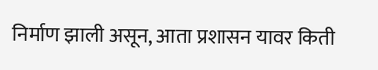निर्माण झाली असून, आता प्रशासन यावर किती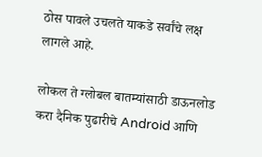ठोस पावले उचलते याकडे सर्वांचे लक्ष लागले आहे.

लोकल ते ग्लोबल बातम्यांसाठी डाऊनलोड करा दैनिक पुढारीचे Android आणि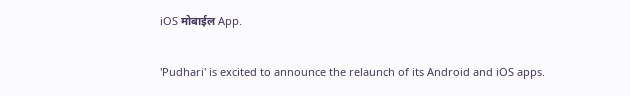iOS मोबाईल App.

'Pudhari' is excited to announce the relaunch of its Android and iOS apps.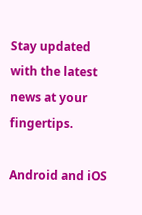Stay updated with the latest news at your fingertips.

Android and iOS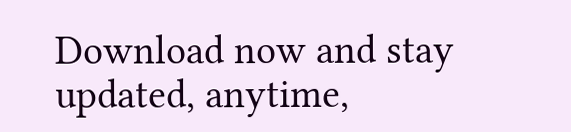Download now and stay updated, anytime,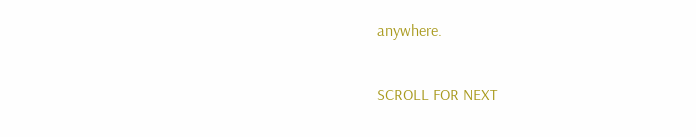anywhere.

SCROLL FOR NEXT